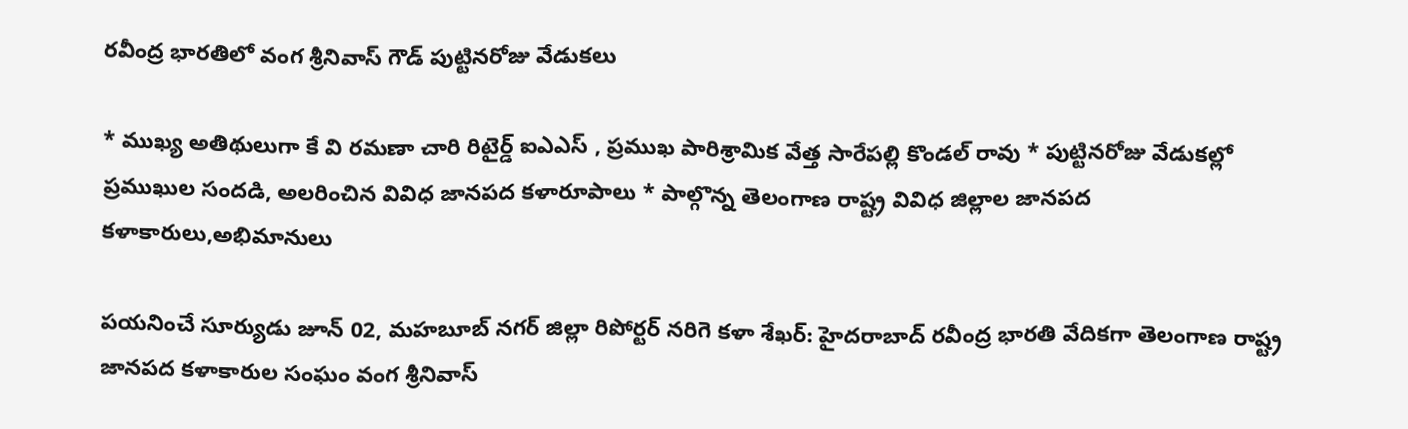రవీంద్ర భారతిలో వంగ శ్రీనివాస్ గౌడ్ పుట్టినరోజు వేడుకలు

* ముఖ్య అతిథులుగా కే వి రమణా చారి రిటైర్డ్ ఐఎఎస్ , ప్రముఖ పారిశ్రామిక వేత్త సారేపల్లి కొండల్ రావు * పుట్టినరోజు వేడుకల్లో ప్రముఖుల సందడి, అలరించిన వివిధ జానపద కళారూపాలు * పాల్గొన్న తెలంగాణ రాష్ట్ర వివిధ జిల్లాల జానపద కళాకారులు,అభిమానులు

పయనించే సూర్యుడు జూన్ 02, మహబూబ్ నగర్ జిల్లా రిపోర్టర్ నరిగె కళా శేఖర్: హైదరాబాద్ రవీంద్ర భారతి వేదికగా తెలంగాణ రాష్ట్ర జానపద కళాకారుల సంఘం వంగ శ్రీనివాస్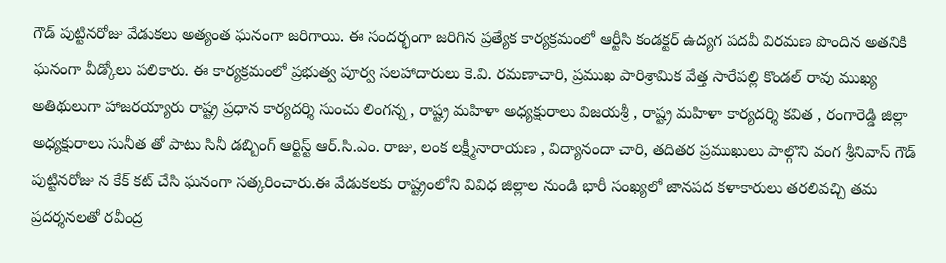గౌడ్ పుట్టినరోజు వేడుకలు అత్యంత ఘనంగా జరిగాయి. ఈ సందర్భంగా జరిగిన ప్రత్యేక కార్యక్రమంలో ఆర్టీసి కండక్టర్ ఉద్యగ పదవీ విరమణ పొందిన అతనికి ఘనంగా వీడ్కోలు పలికారు. ఈ కార్యక్రమంలో ప్రభుత్వ పూర్వ సలహాదారులు కె.వి. రమణాచారి, ప్రముఖ పారిశ్రామిక వేత్త సారేపల్లి కొండల్ రావు ముఖ్య అతిథులుగా హాజరయ్యారు రాష్ట్ర ప్రధాన కార్యదర్శి సుంచు లింగన్న , రాష్ట్ర మహిళా అధ్యక్షురాలు విజయశ్రీ , రాష్ట్ర మహిళా కార్యదర్శి కవిత , రంగారెడ్డి జిల్లా అధ్యక్షురాలు సునీత తో పాటు సినీ డబ్బింగ్ ఆర్టిస్ట్ ఆర్.సి.ఎం. రాజు, లంక లక్ష్మీనారాయణ , విద్యానందా చారి, తదితర ప్రముఖులు పాల్గొని వంగ శ్రీనివాస్ గౌడ్ పుట్టినరోజు న కేక్ కట్ చేసి ఘనంగా సత్కరించారు.ఈ వేడుకలకు రాష్ట్రంలోని వివిధ జిల్లాల నుండి భారీ సంఖ్యలో జానపద కళాకారులు తరలివచ్చి తమ ప్రదర్శనలతో రవీంద్ర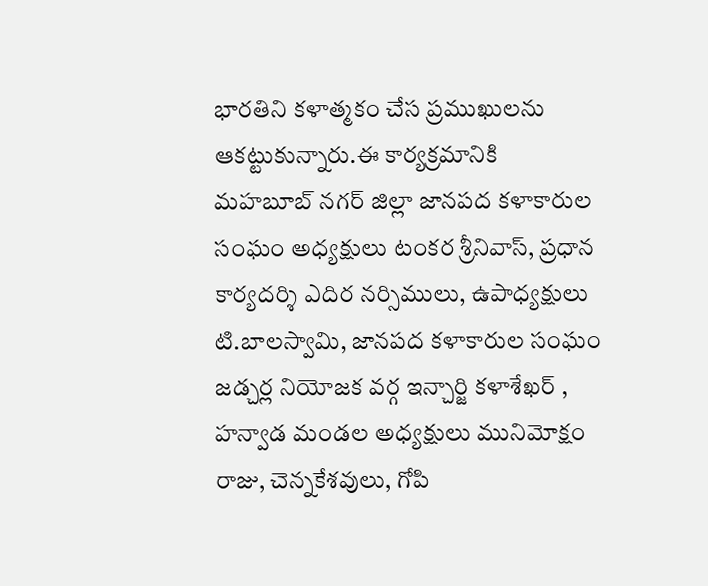భారతిని కళాత్మకం చేస ప్రముఖులను ఆకట్టుకున్నారు.ఈ కార్యక్రమానికి మహబూబ్ నగర్ జిల్లా జానపద కళాకారుల సంఘం అధ్యక్షులు టంకర శ్రీనివాస్, ప్రధాన కార్యదర్శి ఎదిర నర్సిములు, ఉపాధ్యక్షులు టి.బాలస్వామి, జానపద కళాకారుల సంఘం జడ్చర్ల నియోజక వర్గ ఇన్చార్జి కళాశేఖర్ , హన్వాడ మండల అధ్యక్షులు మునిమోక్షం రాజు, చెన్నకేశవులు, గోపి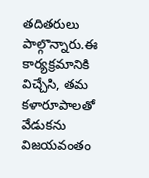తదితరులు పాల్గొన్నారు.ఈ కార్యక్రమానికి విచ్చేసి, తమ కళారూపాలతో వేడుకను విజయవంతం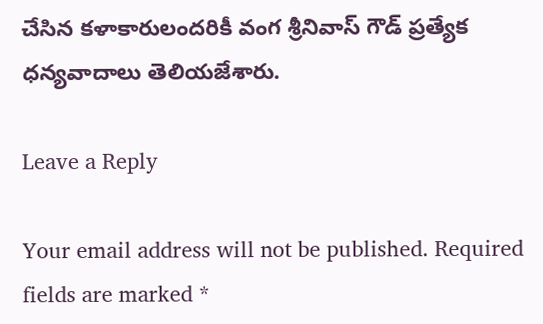చేసిన కళాకారులందరికీ వంగ శ్రీనివాస్ గౌడ్ ప్రత్యేక ధన్యవాదాలు తెలియజేశారు.

Leave a Reply

Your email address will not be published. Required fields are marked *